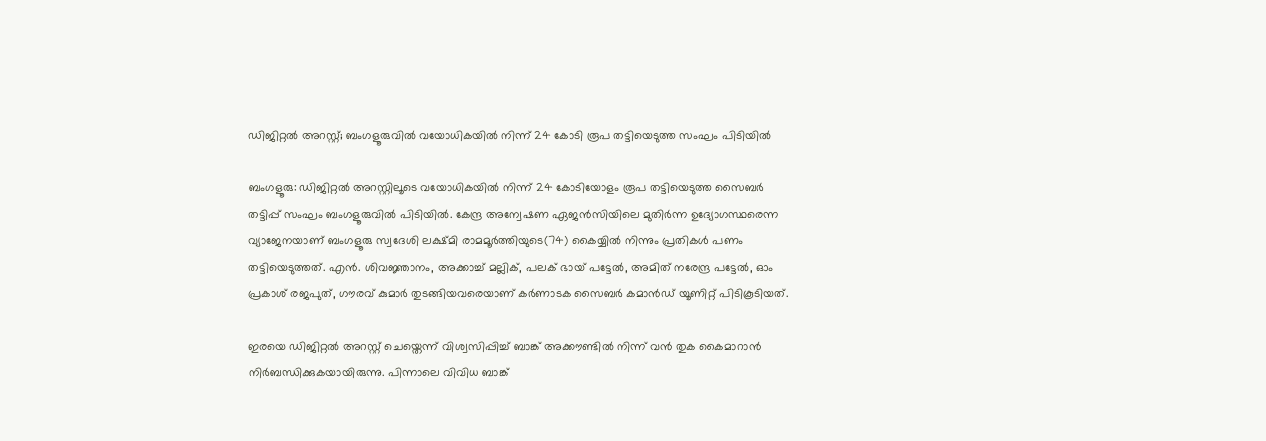ഡിജിറ്റൽ അറസ്റ്റ്; ബംഗളൂരുവിൽ വയോധികയിൽ നിന്ന് 24 കോടി രൂപ തട്ടിയെടുത്ത സംഘം പിടിയിൽ

ബംഗളൂരു: ഡിജിറ്റൽ അറസ്റ്റിലൂടെ വയോധികയിൽ നിന്ന് 24 കോടിയോളം രൂപ തട്ടിയെടുത്ത സൈബർ തട്ടിപ്പ് സംഘം ബംഗളൂരുവിൽ പിടിയിൽ. കേന്ദ്ര അന്വേഷണ ഏജൻസിയിലെ മുതിർന്ന ഉദ്യോഗസ്ഥരെന്ന വ്യാജേനയാണ് ബംഗളൂരു സ്വദേശി ലക്ഷ്മി രാമമൂർത്തിയുടെ(74) കൈയ്യിൽ നിന്നും പ്രതികൾ പണം തട്ടിയെടുത്തത്. എൻ. ശിവജ്ഞാനം, അക്കാച്ച് മല്ലിക്, പലക് ഭായ് പട്ടേൽ, അമിത് നരേന്ദ്ര പട്ടേൽ, ഓം പ്രകാശ് രജപുത്, ഗൗരവ് കുമാർ തുടങ്ങിയവരെയാണ് കർണാടക സൈബർ കമാൻഡ് യൂണിറ്റ് പിടികൂടിയത്.

ഇരയെ ഡിജിറ്റൽ അറസ്റ്റ് ചെയ്തെന്ന് വിശ്വസിപ്പിച്ച് ബാങ്ക് അക്കൗണ്ടിൽ നിന്ന് വൻ തുക കൈമാറാൻ നിർബന്ധിക്കുകയായിരുന്നു. പിന്നാലെ വിവിധ ബാങ്ക്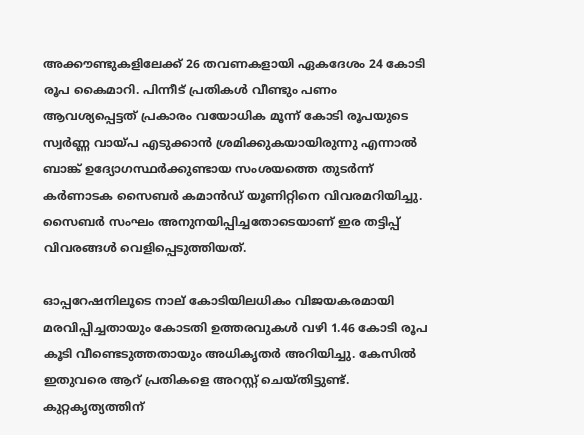അക്കൗണ്ടുകളിലേക്ക് 26 തവണകളായി ഏകദേശം 24 കോടി രൂപ കൈമാറി. പിന്നീട് പ്രതികൾ വീണ്ടും പണം ആവശ്യപ്പെട്ടത് പ്രകാരം വയോധിക മൂന്ന് കോടി രൂപയുടെ സ്വർണ്ണ വായ്പ എടുക്കാൻ ശ്രമിക്കുകയായിരുന്നു എന്നാൽ ബാങ്ക് ഉദ്യോഗസ്ഥർക്കുണ്ടായ സംശയത്തെ തുടർന്ന് കർണാടക സൈബർ കമാൻഡ് യൂണിറ്റിനെ വിവരമറിയിച്ചു. സൈബർ സംഘം അനുനയിപ്പിച്ചതോടെയാണ് ഇര തട്ടിപ്പ് വിവരങ്ങൾ വെളിപ്പെടുത്തിയത്.

ഓപ്പറേഷനിലൂടെ നാല് കോടിയിലധികം വിജയകരമായി മരവിപ്പിച്ചതായും കോടതി ഉത്തരവുകൾ വഴി 1.46 കോടി രൂപ കൂടി വീണ്ടെടുത്തതായും അധികൃതർ അറിയിച്ചു. കേസിൽ ഇതുവരെ ആറ് പ്രതികളെ അറസ്റ്റ് ചെയ്തിട്ടുണ്ട്. കുറ്റകൃത്യത്തിന്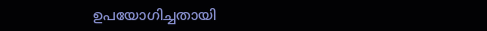ഉപയോഗിച്ചതായി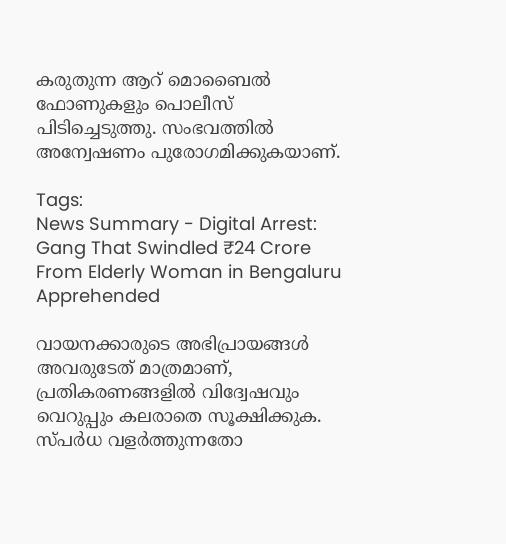കരുതുന്ന ആറ് മൊബൈൽ ഫോണുകളും പൊലീസ് പിടിച്ചെടുത്തു. സംഭവത്തിൽ അന്വേഷണം പുരോഗമിക്കുകയാണ്.

Tags:
News Summary - Digital Arrest: Gang That Swindled ₹24 Crore From Elderly Woman in Bengaluru Apprehended

വായനക്കാരുടെ അഭിപ്രായങ്ങള്‍ അവരുടേത് മാത്രമാണ്, പ്രതികരണങ്ങളിൽ വിദ്വേഷവും വെറുപ്പും കലരാതെ സൂക്ഷിക്കുക. സ്പർധ വളർത്തുന്നതോ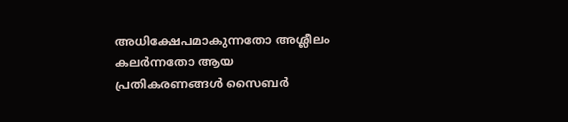അധിക്ഷേപമാകുന്നതോ അശ്ലീലം കലർന്നതോ ആയ പ്രതികരണങ്ങൾ സൈബർ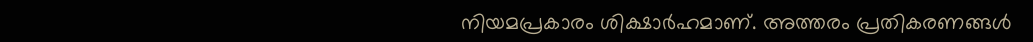നിയമപ്രകാരം ശിക്ഷാർഹമാണ്. അത്തരം പ്രതികരണങ്ങൾ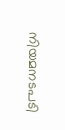നിയമനടപടി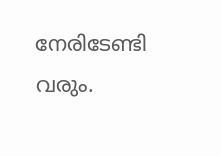നേരിടേണ്ടി വരും.